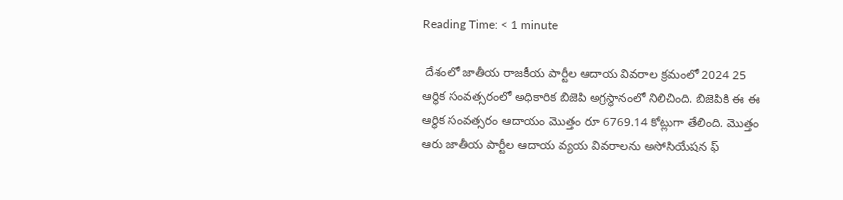Reading Time: < 1 minute

 దేశంలో జాతీయ రాజకీయ పార్టీల ఆదాయ వివరాల క్రమంలో 2024 25 ఆర్థిక సంవత్సరంలో అధికారిక బిజెపి అగ్రస్థానంలో నిలిచింది. బిజెపికి ఈ ఈ ఆర్థిక సంవత్సరం ఆదాయం మొత్తం రూ 6769.14 కోట్లుగా తేలింది. మొత్తం ఆరు జాతీయ పార్టీల ఆదాయ వ్యయ వివరాలను అసోసియేషన ఫ్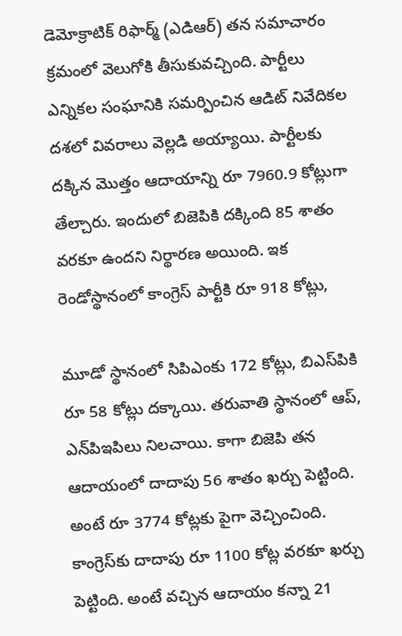డెమోక్రాటిక్ రిఫార్మ్ (ఎడిఆర్) తన సమాచారం క్రమంలో వెలుగోకి తీసుకువచ్చింది. పార్టీలు ఎన్నికల సంఘానికి సమర్పించిన ఆడిట్ నివేదికల దశలో వివరాలు వెల్లడి అయ్యాయి. పార్టీలకు దక్కిన మొత్తం ఆదాయాన్ని రూ 7960.9 కోట్లుగా తేల్చారు. ఇందులో బిజెపికి దక్కింది 85 శాతం వరకూ ఉందని నిర్థారణ అయింది. ఇక రెండోస్థానంలో కాంగ్రెస్ పార్టీకి రూ 918 కోట్లు,

మూడో స్థానంలో సిపిఎంకు 172 కోట్లు, బిఎస్‌పికి రూ 58 కోట్లు దక్కాయి. తరువాతి స్థానంలో ఆప్, ఎన్‌పిఇపిలు నిలచాయి. కాగా బిజెపి తన ఆదాయంలో దాదాపు 56 శాతం ఖర్చు పెట్టింది. అంటే రూ 3774 కోట్లకు పైగా వెచ్చించింది. కాంగ్రెస్‌కు దాదాపు రూ 1100 కోట్ల వరకూ ఖర్చు పెట్టింది. అంటే వచ్చిన ఆదాయం కన్నా 21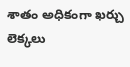శాతం అధికంగా ఖర్చు లెక్కలు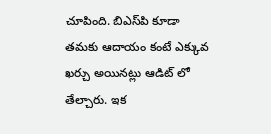చూపింది. బిఎస్‌పి కూడా తమకు ఆదాయం కంటే ఎక్కువ ఖర్చు అయినట్లు ఆడిట్ లో తేల్చారు. ఇక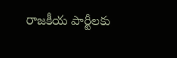రాజకీయ పార్టీలకు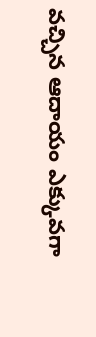వచ్చిన ఆదాయం ఎక్కువగా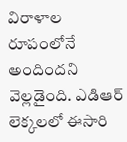విరాళాల రూపంలోనే అందిందని వెల్లడైంది. ఎడిఆర్ లెక్కలలో ఈసారి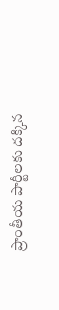ప్రాంతీయ పార్టీలకు దక్కిన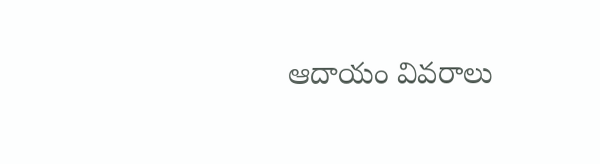ఆదాయం వివరాలు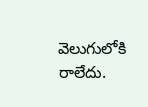వెలుగులోకి రాలేదు.